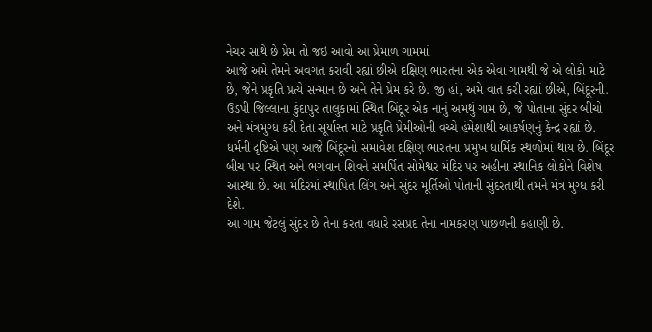નેચર સાથે છે પ્રેમ તો જઇ આવો આ પ્રેમાળ ગામમાં
આજે અમે તેમને અવગત કરાવી રહ્યાં છીએ દક્ષિણ ભારતના એક એવા ગામથી જે એ લોકો માટે છે, જેને પ્રકૃતિ પ્રત્યે સન્માન છે અને તેને પ્રેમ કરે છે. જી હાં, અમે વાત કરી રહ્યાં છીએ, બિંદૂરની. ઉડપી જિલ્લાના કુંદાપુર તાલુકામાં સ્થિત બિંદૂર એક નાનું અમથું ગામ છે, જે પોતાના સુંદર બીચો અને મંત્રમુગ્ધ કરી દેતા સૂર્યાસ્ત માટે પ્રકૃતિ પ્રેમીઓની વચ્ચે હંમેશાથી આકર્ષણનું કેન્દ્ર રહ્યાં છે. ધર્મની દૃષ્ટિએ પણ આજે બિંદૂરનો સમાવેશ દક્ષિણ ભારતના પ્રમુખ ધાર્મિક સ્થળોમાં થાય છે. બિંદૂર બીચ પર સ્થિત અને ભગવાન શિવને સમર્પિત સોમેશ્વર મંદિર પર અહીના સ્થાનિક લોકોને વિશેષ આસ્થા છે. આ મંદિરમાં સ્થાપિત લિંગ અને સુંદર મૂર્તિઓ પોતાની સુંદરતાથી તમને મંત્ર મુગ્ધ કરી દેશે.
આ ગામ જેટલું સુંદર છે તેના કરતા વધારે રસપ્રદ તેના નામકરણ પાછળની કહાણી છે.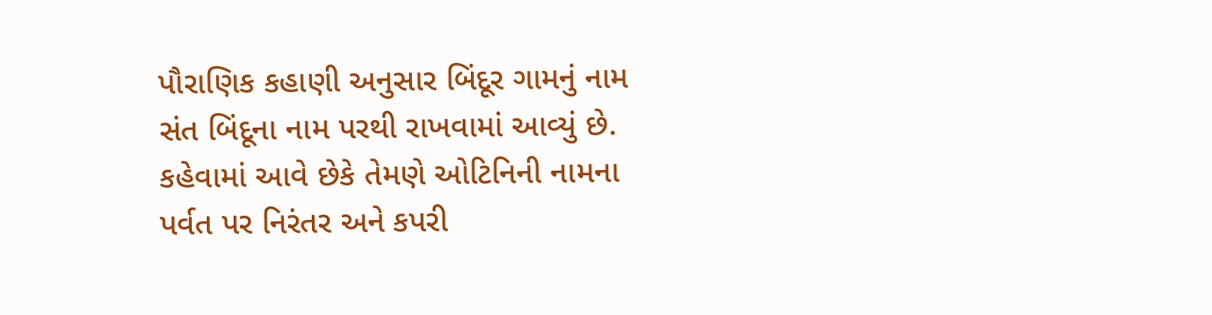પૌરાણિક કહાણી અનુસાર બિંદૂર ગામનું નામ સંત બિંદૂના નામ પરથી રાખવામાં આવ્યું છે. કહેવામાં આવે છેકે તેમણે ઓટિનિની નામના પર્વત પર નિરંતર અને કપરી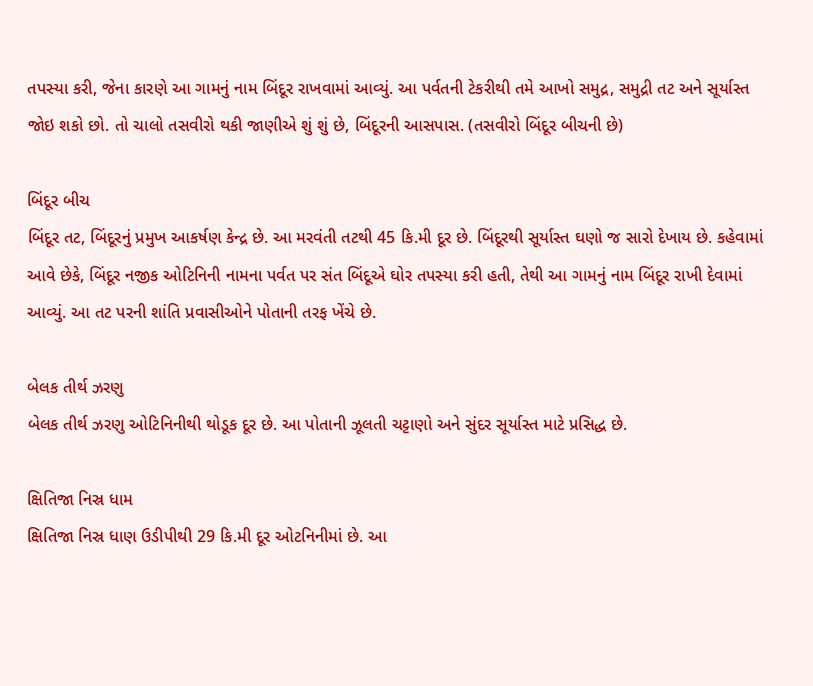તપસ્યા કરી, જેના કારણે આ ગામનું નામ બિંદૂર રાખવામાં આવ્યું. આ પર્વતની ટેકરીથી તમે આખો સમુદ્ર, સમુદ્રી તટ અને સૂર્યાસ્ત જોઇ શકો છો. તો ચાલો તસવીરો થકી જાણીએ શું શું છે, બિંદૂરની આસપાસ. (તસવીરો બિંદૂર બીચની છે)

બિંદૂર બીચ
બિંદૂર તટ, બિંદૂરનું પ્રમુખ આકર્ષણ કેન્દ્ર છે. આ મરવંતી તટથી 45 કિ.મી દૂર છે. બિંદૂરથી સૂર્યાસ્ત ઘણો જ સારો દેખાય છે. કહેવામાં આવે છેકે, બિંદૂર નજીક ઓટિનિની નામના પર્વત પર સંત બિંદૂએ ઘોર તપસ્યા કરી હતી, તેથી આ ગામનું નામ બિંદૂર રાખી દેવામાં આવ્યું. આ તટ પરની શાંતિ પ્રવાસીઓને પોતાની તરફ ખેંચે છે.

બેલક તીર્થ ઝરણુ
બેલક તીર્થ ઝરણુ ઓટિનિનીથી થોડૂક દૂર છે. આ પોતાની ઝૂલતી ચટ્ટાણો અને સુંદર સૂર્યાસ્ત માટે પ્રસિદ્ધ છે.

ક્ષિતિજા નિસ્ર ધામ
ક્ષિતિજા નિસ્ર ધાણ ઉડીપીથી 29 કિ.મી દૂર ઓટનિનીમાં છે. આ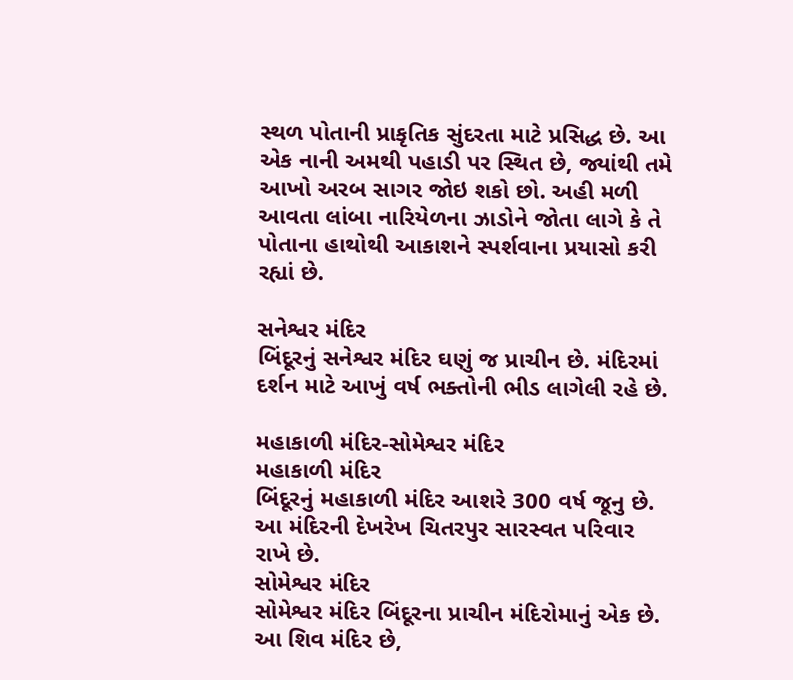સ્થળ પોતાની પ્રાકૃતિક સુંદરતા માટે પ્રસિદ્ધ છે. આ એક નાની અમથી પહાડી પર સ્થિત છે, જ્યાંથી તમે આખો અરબ સાગર જોઇ શકો છો. અહી મળી આવતા લાંબા નારિયેળના ઝાડોને જોતા લાગે કે તે પોતાના હાથોથી આકાશને સ્પર્શવાના પ્રયાસો કરી રહ્યાં છે.

સનેશ્વર મંદિર
બિંદૂરનું સનેશ્વર મંદિર ઘણું જ પ્રાચીન છે. મંદિરમાં દર્શન માટે આખું વર્ષ ભક્તોની ભીડ લાગેલી રહે છે.

મહાકાળી મંદિર-સોમેશ્વર મંદિર
મહાકાળી મંદિર
બિંદૂરનું મહાકાળી મંદિર આશરે 300 વર્ષ જૂનુ છે. આ મંદિરની દેખરેખ ચિતરપુર સારસ્વત પરિવાર રાખે છે.
સોમેશ્વર મંદિર
સોમેશ્વર મંદિર બિંદૂરના પ્રાચીન મંદિરોમાનું એક છે. આ શિવ મંદિર છે,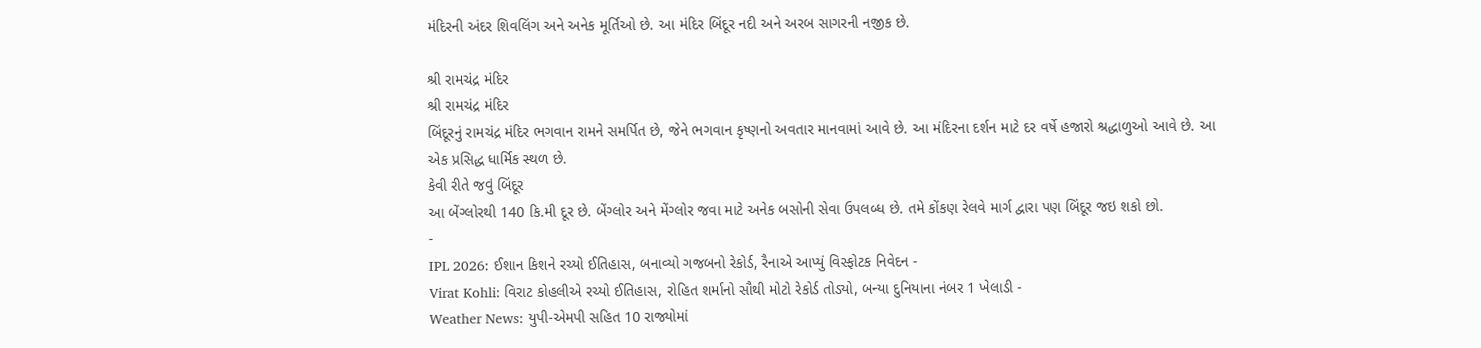મંદિરની અંદર શિવલિંગ અને અનેક મૂર્તિઓ છે. આ મંદિર બિંદૂર નદી અને અરબ સાગરની નજીક છે.

શ્રી રામચંદ્ર મંદિર
શ્રી રામચંદ્ર મંદિર
બિંદૂરનું રામચંદ્ર મંદિર ભગવાન રામને સમર્પિત છે, જેને ભગવાન કૃષ્ણનો અવતાર માનવામાં આવે છે. આ મંદિરના દર્શન માટે દર વર્ષે હજારો શ્રદ્ધાળુઓ આવે છે. આ એક પ્રસિદ્ધ ધાર્મિક સ્થળ છે.
કેવી રીતે જવું બિંદૂર
આ બેંગ્લોરથી 140 કિ.મી દૂર છે. બેંગ્લોર અને મેંગ્લોર જવા માટે અનેક બસોની સેવા ઉપલબ્ધ છે. તમે કોંકણ રેલવે માર્ગ દ્વારા પણ બિંદૂર જઇ શકો છો.
-
IPL 2026: ઈશાન કિશને રચ્યો ઈતિહાસ, બનાવ્યો ગજબનો રેકોર્ડ, રૈનાએ આપ્યું વિસ્ફોટક નિવેદન -
Virat Kohli: વિરાટ કોહલીએ રચ્યો ઈતિહાસ, રોહિત શર્માનો સૌથી મોટો રેકોર્ડ તોડ્યો, બન્યા દુનિયાના નંબર 1 ખેલાડી -
Weather News: યુપી-એમપી સહિત 10 રાજ્યોમાં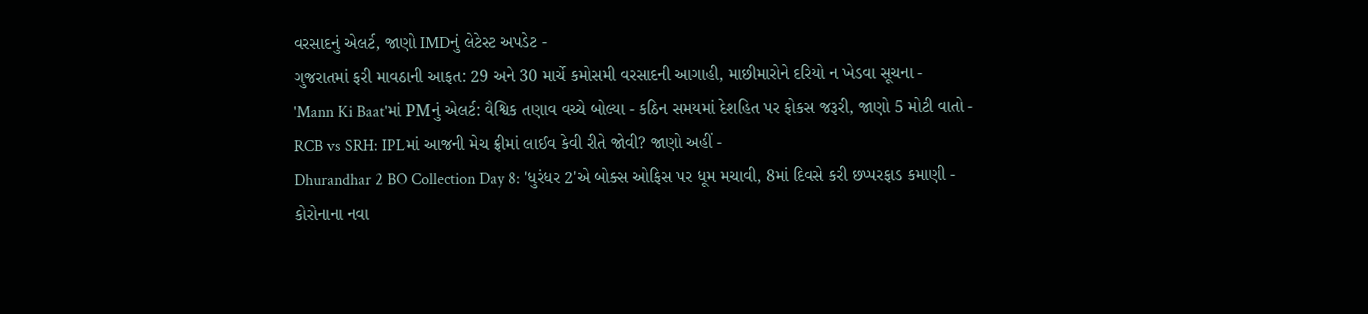વરસાદનું એલર્ટ, જાણો IMDનું લેટેસ્ટ અપડેટ -
ગુજરાતમાં ફરી માવઠાની આફત: 29 અને 30 માર્ચે કમોસમી વરસાદની આગાહી, માછીમારોને દરિયો ન ખેડવા સૂચના -
'Mann Ki Baat'માં PMનું એલર્ટ: વૈશ્વિક તણાવ વચ્ચે બોલ્યા - કઠિન સમયમાં દેશહિત પર ફોકસ જરૂરી, જાણો 5 મોટી વાતો -
RCB vs SRH: IPLમાં આજની મેચ ફ્રીમાં લાઈવ કેવી રીતે જોવી? જાણો અહીં -
Dhurandhar 2 BO Collection Day 8: 'ધુરંધર 2'એ બોક્સ ઓફિસ પર ધૂમ મચાવી, 8માં દિવસે કરી છપ્પરફાડ કમાણી -
કોરોનાના નવા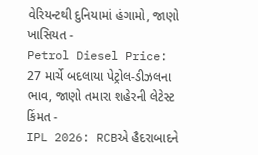વેરિયન્ટથી દુનિયામાં હંગામો, જાણો ખાસિયત -
Petrol Diesel Price: 27 માર્ચે બદલાયા પેટ્રોલ-ડીઝલના ભાવ, જાણો તમારા શહેરની લેટેસ્ટ કિંમત -
IPL 2026: RCBએ હૈદરાબાદને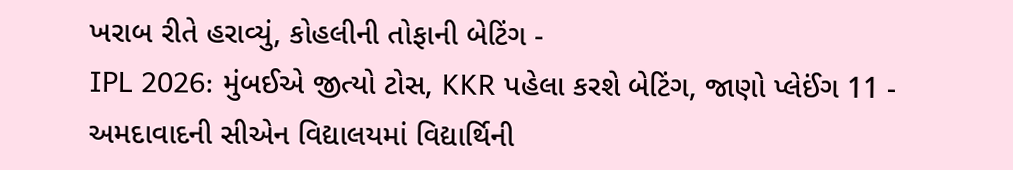ખરાબ રીતે હરાવ્યું, કોહલીની તોફાની બેટિંગ -
IPL 2026: મુંબઈએ જીત્યો ટોસ, KKR પહેલા કરશે બેટિંગ, જાણો પ્લેઈંગ 11 -
અમદાવાદની સીએન વિદ્યાલયમાં વિદ્યાર્થિની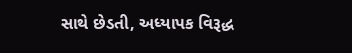સાથે છેડતી, અધ્યાપક વિરૂદ્ધ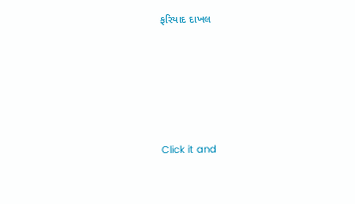ફરિયાદ દાખલ









Click it and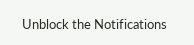Unblock the Notifications